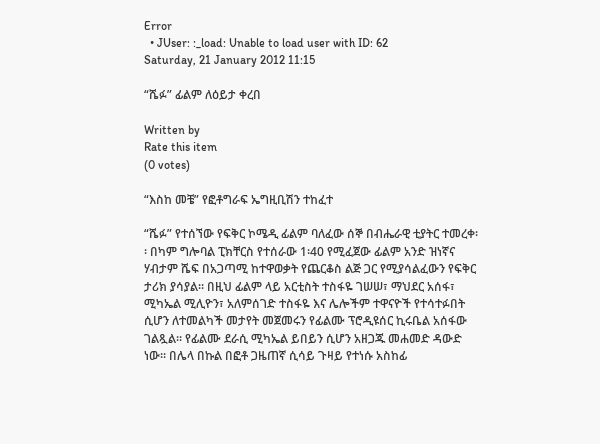Error
  • JUser: :_load: Unable to load user with ID: 62
Saturday, 21 January 2012 11:15

“ሼፉ” ፊልም ለዕይታ ቀረበ

Written by
Rate this item
(0 votes)

“እስከ መቼ” የፎቶግራፍ ኤግዚቢሽን ተከፈተ

“ሼፉ” የተሰኘው የፍቅር ኮሜዲ ፊልም ባለፈው ሰኞ በብሔራዊ ቲያትር ተመረቀ፡፡ በካም ግሎባል ፒክቸርስ የተሰራው 1፡40 የሚፈጀው ፊልም አንድ ዝነኛና ሃብታም ሼፍ በአጋጣሚ ከተዋወቃት የጨርቆስ ልጅ ጋር የሚያሳልፈውን የፍቅር ታሪክ ያሳያል፡፡ በዚህ ፊልም ላይ አርቲስት ተስፋዬ ገሠሠ፣ ማህደር አሰፋ፣ ሚካኤል ሚሊዮን፣ አለምሰገድ ተስፋዬ እና ሌሎችም ተዋናዮች የተሳተፉበት ሲሆን ለተመልካች መታየት መጀመሩን የፊልሙ ፕሮዲዩሰር ኪሩቤል አሰፋው ገልጿል፡፡ የፊልሙ ደራሲ ሚካኤል ይበይን ሲሆን አዘጋጁ መሐመድ ዳውድ ነው፡፡ በሌላ በኩል በፎቶ ጋዜጠኛ ሲሳይ ጉዛይ የተነሱ አስከፊ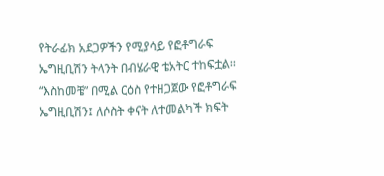የትራፊክ አደጋዎችን የሚያሳይ የፎቶግራፍ ኤግዚቢሽን ትላንት በብሄራዊ ቴአትር ተከፍቷል፡፡ “እስከመቼ” በሚል ርዕስ የተዘጋጀው የፎቶግራፍ ኤግዚቢሽን፤ ለሶስት ቀናት ለተመልካች ክፍት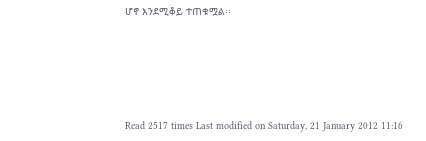ሆኖ እንደሚቆይ ተጠቁሟል፡፡





Read 2517 times Last modified on Saturday, 21 January 2012 11:16